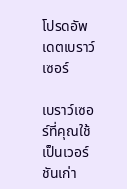โปรดอัพเดตเบราว์เซอร์

เบราว์เซอร์ที่คุณใช้เป็นเวอร์ชันเก่า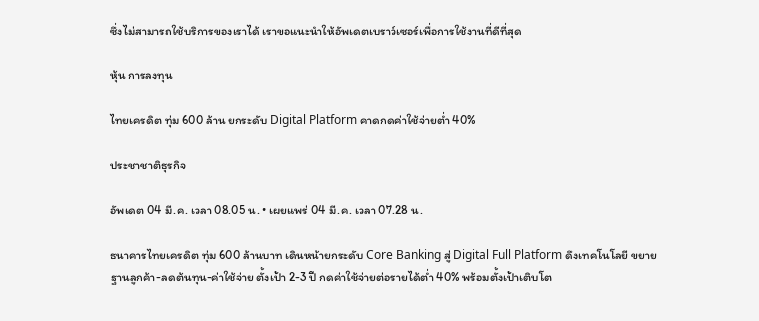ซึ่งไม่สามารถใช้บริการของเราได้ เราขอแนะนำให้อัพเดตเบราว์เซอร์เพื่อการใช้งานที่ดีที่สุด

หุ้น การลงทุน

ไทยเครดิต ทุ่ม 600 ล้าน ยกระดับ Digital Platform คาดกดค่าใช้จ่ายต่ำ 40%

ประชาชาติธุรกิจ

อัพเดต 04 มี.ค. เวลา 08.05 น. • เผยแพร่ 04 มี.ค. เวลา 07.28 น.

ธนาคารไทยเครดิต ทุ่ม 600 ล้านบาท เดินหน้ายกระดับ Core Banking สู่ Digital Full Platform ดึงเทคโนโลยี ขยายฐานลูกค้า-ลดต้นทุน-ค่าใช้จ่าย ตั้งเป้า 2-3 ปี กดค่าใช้จ่ายต่อรายได้ต่ำ 40% พร้อมตั้งเป้าเติบโต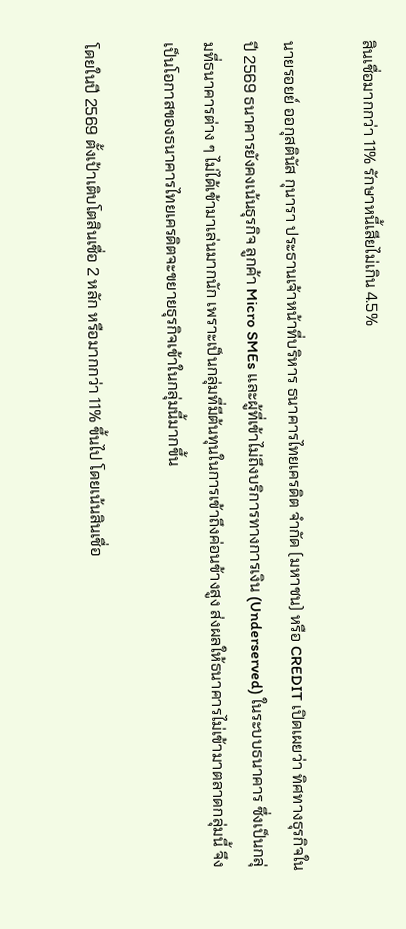สินเชื่อมากกว่า 11% รักษาหนี้เสียไม่เกิน 4.5%

นายรอยย์ ออกุสตินัส กุนารา ประธานเจ้าหน้าที่บริหาร ธนาคารไทยเครดิต จำกัด (มหาชน) หรือ CREDIT เปิดเผยว่า ทิศทางธุรกิจในปี 2569 ธนาคารยังคงเน้นธุรกิจ ลูกค้า Micro SMEs และผู้ที่เข้าไม่ถึงบริการทางการเงิน (Underserved) ในระบบธนาคาร ซึ่งเป็นกลุ่มที่ธนาคารต่าง ๆ ไม่ได้เข้ามาเล่นมากนัก เพราะเป็นกลุ่มที่มีต้นทุนในการเข้าถึงค่อนข้างสูง ส่งผลให้ธนาคารไม่เข้ามาตลาดกลุ่มนี้ จึงเป็นโอกาสของธนาคารไทยเครดิตจะขยายธุรกิจเข้าในกลุ่มนี้มากขึ้น

โดยในปี 2569 ตั้งเป้าเติบโตสินเชื่อ 2 หลัก หรือมากกว่า 11% ขึ้นไป โดยเน้นสินเชื่อ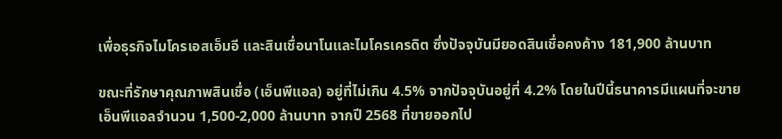เพื่อธุรกิจไมโครเอสเอ็มอี และสินเชื่อนาโนและไมโครเครดิต ซึ่งปัจจุบันมียอดสินเชื่อคงค้าง 181,900 ล้านบาท

ขณะที่รักษาคุณภาพสินเชื่อ (เอ็นพีแอล) อยู่ที่ไม่เกิน 4.5% จากปัจจุบันอยู่ที่ 4.2% โดยในปีนี้ธนาคารมีแผนที่จะขายเอ็นพีแอลจำนวน 1,500-2,000 ล้านบาท จากปี 2568 ที่ขายออกไป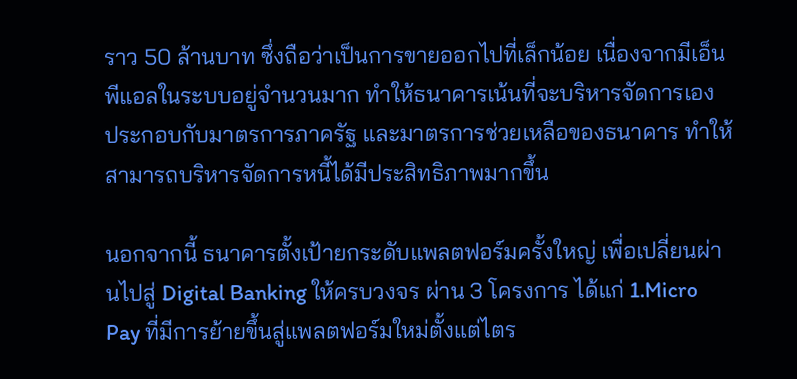ราว 50 ล้านบาท ซึ่งถือว่าเป็นการขายออกไปที่เล็กน้อย เนื่องจากมีเอ็นพีแอลในระบบอยู่จำนวนมาก ทำให้ธนาคารเน้นที่จะบริหารจัดการเอง ประกอบกับมาตรการภาครัฐ และมาตรการช่วยเหลือของธนาคาร ทำให้สามารถบริหารจัดการหนี้ได้มีประสิทธิภาพมากขึ้น

นอกจากนี้ ธนาคารตั้งเป้ายกระดับแพลตฟอร์มครั้งใหญ่ เพื่อเปลี่ยนผ่านไปสู่ Digital Banking ให้ครบวงจร ผ่าน 3 โครงการ ได้แก่ 1.Micro Pay ที่มีการย้ายขึ้นสู่แพลตฟอร์มใหม่ตั้งแต่ไตร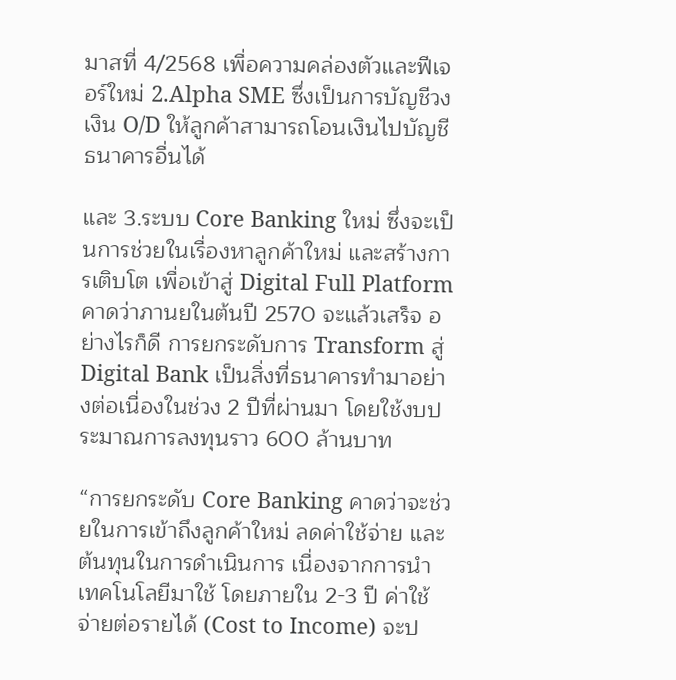มาสที่ 4/2568 เพื่อความคล่องตัวและฟีเจอร์ใหม่ 2.Alpha SME ซึ่งเป็นการบัญชีวงเงิน O/D ให้ลูกค้าสามารถโอนเงินไปบัญชีธนาคารอื่นได้

และ 3.ระบบ Core Banking ใหม่ ซึ่งจะเป็นการช่วยในเรื่องหาลูกค้าใหม่ และสร้างการเติบโต เพื่อเข้าสู่ Digital Full Platform คาดว่าภานยในต้นปี 2570 จะแล้วเสร็จ อย่างไรก็ดี การยกระดับการ Transform สู่ Digital Bank เป็นสิ่งที่ธนาคารทำมาอย่างต่อเนื่องในช่วง 2 ปีที่ผ่านมา โดยใช้งบประมาณการลงทุนราว 600 ล้านบาท

“การยกระดับ Core Banking คาดว่าจะช่วยในการเข้าถึงลูกค้าใหม่ ลดค่าใช้จ่าย และต้นทุนในการดำเนินการ เนื่องจากการนำเทคโนโลยีมาใช้ โดยภายใน 2-3 ปี ค่าใช้จ่ายต่อรายได้ (Cost to Income) จะป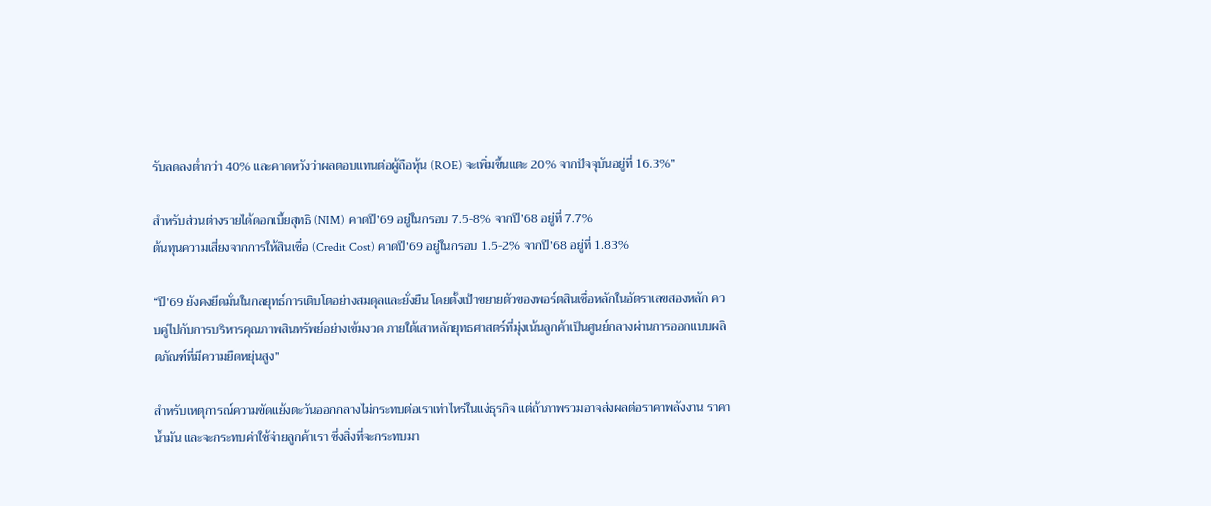รับลดลงต่ำกว่า 40% และคาดหวังว่าผลตอบแทนต่อผู้ถือหุ้น (ROE) จะเพิ่มขึ้นแตะ 20% จากปัจจุบันอยู่ที่ 16.3%”

สำหรับส่วนต่างรายได้ดอกเบี้ยสุทธิ (NIM) คาดปี’69 อยู่ในกรอบ 7.5-8% จากปี’68 อยู่ที่ 7.7%
ต้นทุนความเสี่ยงจากการให้สินเชื่อ (Credit Cost) คาดปี’69 อยู่ในกรอบ 1.5-2% จากปี’68 อยู่ที่ 1.83%

“ปี’69 ยังคงยึดมั่นในกลยุทธ์การเติบโตอย่างสมดุลและยั่งยืน โดยตั้งเป้าขยายตัวของพอร์ตสินเชื่อหลักในอัตราเลขสองหลัก ควบคู่ไปกับการบริหารคุณภาพสินทรัพย์อย่างเข้มงวด ภายใต้เสาหลักยุทธศาสตร์ที่มุ่งเน้นลูกค้าเป็นศูนย์กลางผ่านการออกแบบผลิตภัณฑ์ที่มีความยืดหยุ่นสูง”

สำหรับเหตุการณ์ความขัดแย้งตะวันออกกลางไม่กระทบต่อเราเท่าไหร่ในแง่ธุรกิจ แต่ถ้าภาพรวมอาจส่งผลต่อราคาพลังงาน ราคาน้ำมัน และจะกระทบค่าใช้จ่ายลูกค้าเรา ซึ่งสิ่งที่จะกระทบมา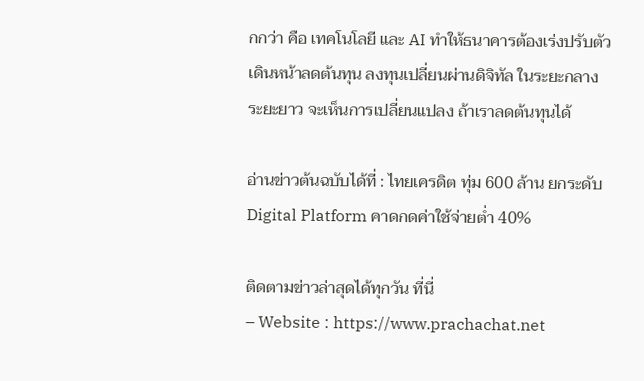กกว่า คือ เทคโนโลยี และ AI ทำให้ธนาคารต้องเร่งปรับตัว เดินหน้าลดต้นทุน ลงทุนเปลี่ยนผ่านดิจิทัล ในระยะกลาง ระยะยาว จะเห็นการเปลี่ยนแปลง ถ้าเราลดต้นทุนได้

อ่านข่าวต้นฉบับได้ที่ : ไทยเครดิต ทุ่ม 600 ล้าน ยกระดับ Digital Platform คาดกดค่าใช้จ่ายต่ำ 40%

ติดตามข่าวล่าสุดได้ทุกวัน ที่นี่
– Website : https://www.prachachat.net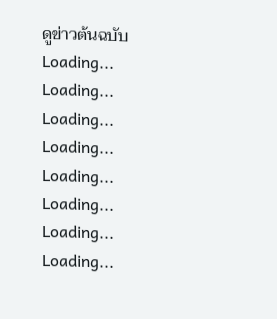ดูข่าวต้นฉบับ
Loading...
Loading...
Loading...
Loading...
Loading...
Loading...
Loading...
Loading...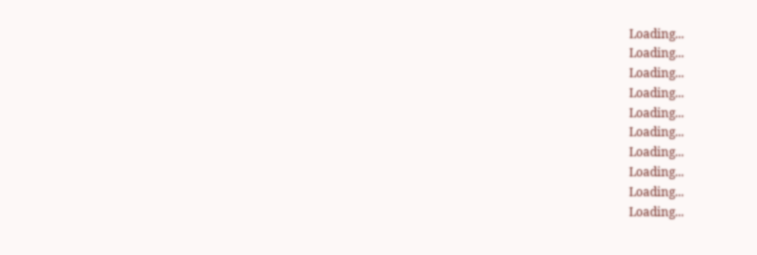Loading...
Loading...
Loading...
Loading...
Loading...
Loading...
Loading...
Loading...
Loading...
Loading...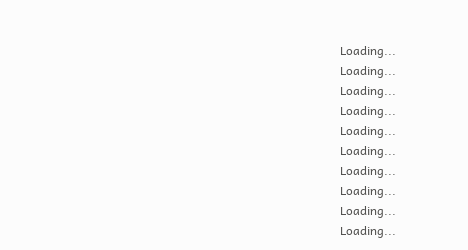Loading...
Loading...
Loading...
Loading...
Loading...
Loading...
Loading...
Loading...
Loading...
Loading...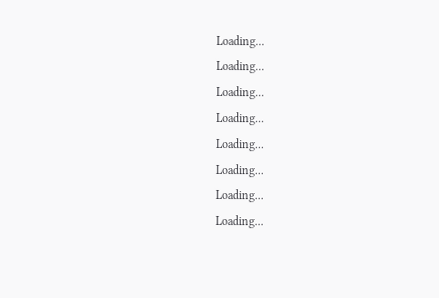Loading...
Loading...
Loading...
Loading...
Loading...
Loading...
Loading...
Loading...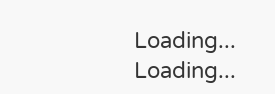Loading...
Loading...